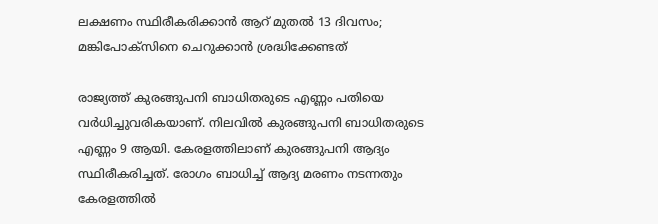ലക്ഷണം സ്ഥിരീകരിക്കാന്‍ ആറ് മുതല്‍ 13 ദിവസം; മങ്കിപോക്‌സിനെ ചെറുക്കാന്‍ ശ്രദ്ധിക്കേണ്ടത്

രാജ്യത്ത് കുരങ്ങുപനി ബാധിതരുടെ എണ്ണം പതിയെ വര്‍ധിച്ചുവരികയാണ്. നിലവില്‍ കുരങ്ങുപനി ബാധിതരുടെ എണ്ണം 9 ആയി. കേരളത്തിലാണ് കുരങ്ങുപനി ആദ്യം സ്ഥിരീകരിച്ചത്. രോഗം ബാധിച്ച് ആദ്യ മരണം നടന്നതും കേരളത്തില്‍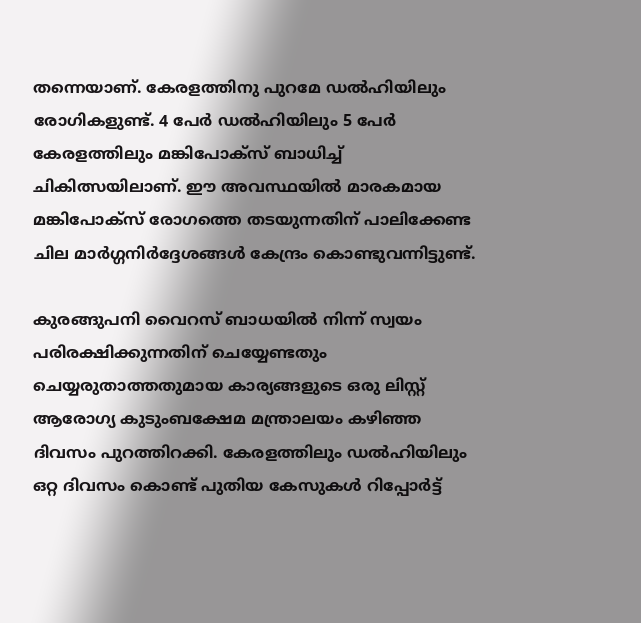തന്നെയാണ്. കേരളത്തിനു പുറമേ ഡല്‍ഹിയിലും രോഗികളുണ്ട്. 4 പേര്‍ ഡല്‍ഹിയിലും 5 പേര്‍ കേരളത്തിലും മങ്കിപോക്‌സ് ബാധിച്ച് ചികിത്സയിലാണ്. ഈ അവസ്ഥയില്‍ മാരകമായ മങ്കിപോക്‌സ് രോഗത്തെ തടയുന്നതിന് പാലിക്കേണ്ട ചില മാര്‍ഗ്ഗനിര്‍ദ്ദേശങ്ങള്‍ കേന്ദ്രം കൊണ്ടുവന്നിട്ടുണ്ട്.

കുരങ്ങുപനി വൈറസ് ബാധയില്‍ നിന്ന് സ്വയം പരിരക്ഷിക്കുന്നതിന് ചെയ്യേണ്ടതും ചെയ്യരുതാത്തതുമായ കാര്യങ്ങളുടെ ഒരു ലിസ്റ്റ് ആരോഗ്യ കുടുംബക്ഷേമ മന്ത്രാലയം കഴിഞ്ഞ ദിവസം പുറത്തിറക്കി. കേരളത്തിലും ഡല്‍ഹിയിലും ഒറ്റ ദിവസം കൊണ്ട് പുതിയ കേസുകള്‍ റിപ്പോര്‍ട്ട്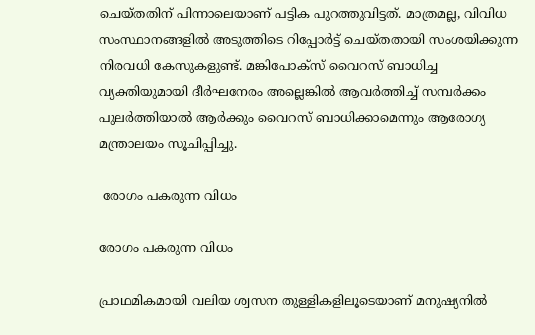ചെയ്തതിന് പിന്നാലെയാണ് പട്ടിക പുറത്തുവിട്ടത്. മാത്രമല്ല, വിവിധ സംസ്ഥാനങ്ങളില്‍ അടുത്തിടെ റിപ്പോര്‍ട്ട് ചെയ്തതായി സംശയിക്കുന്ന നിരവധി കേസുകളുണ്ട്. മങ്കിപോക്‌സ് വൈറസ് ബാധിച്ച വ്യക്തിയുമായി ദീര്‍ഘനേരം അല്ലെങ്കില്‍ ആവര്‍ത്തിച്ച് സമ്പര്‍ക്കം പുലര്‍ത്തിയാല്‍ ആര്‍ക്കും വൈറസ് ബാധിക്കാമെന്നും ആരോഗ്യ മന്ത്രാലയം സൂചിപ്പിച്ചു.

 രോഗം പകരുന്ന വിധം

രോഗം പകരുന്ന വിധം

പ്രാഥമികമായി വലിയ ശ്വസന തുള്ളികളിലൂടെയാണ് മനുഷ്യനില്‍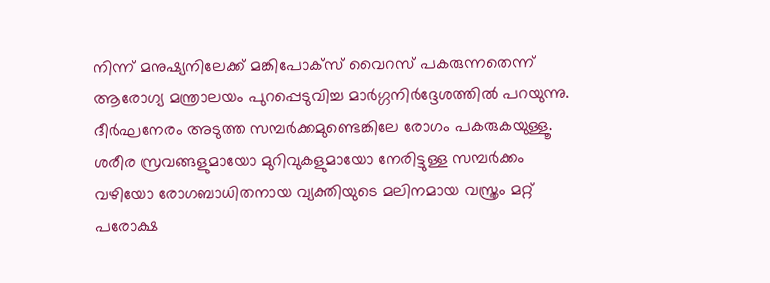നിന്ന് മനുഷ്യനിലേക്ക് മങ്കിപോക്‌സ് വൈറസ് പകരുന്നതെന്ന് ആരോഗ്യ മന്ത്രാലയം പുറപ്പെടുവിച്ച മാര്‍ഗ്ഗനിര്‍ദ്ദേശത്തില്‍ പറയുന്നു. ദീര്‍ഘനേരം അടുത്ത സമ്പര്‍ക്കമുണ്ടെങ്കിലേ രോഗം പകരുകയുള്ളൂ. ശരീര സ്രവങ്ങളുമായോ മുറിവുകളുമായോ നേരിട്ടുള്ള സമ്പര്‍ക്കം വഴിയോ രോഗബാധിതനായ വ്യക്തിയുടെ മലിനമായ വസ്ത്രം മറ്റ് പരോക്ഷ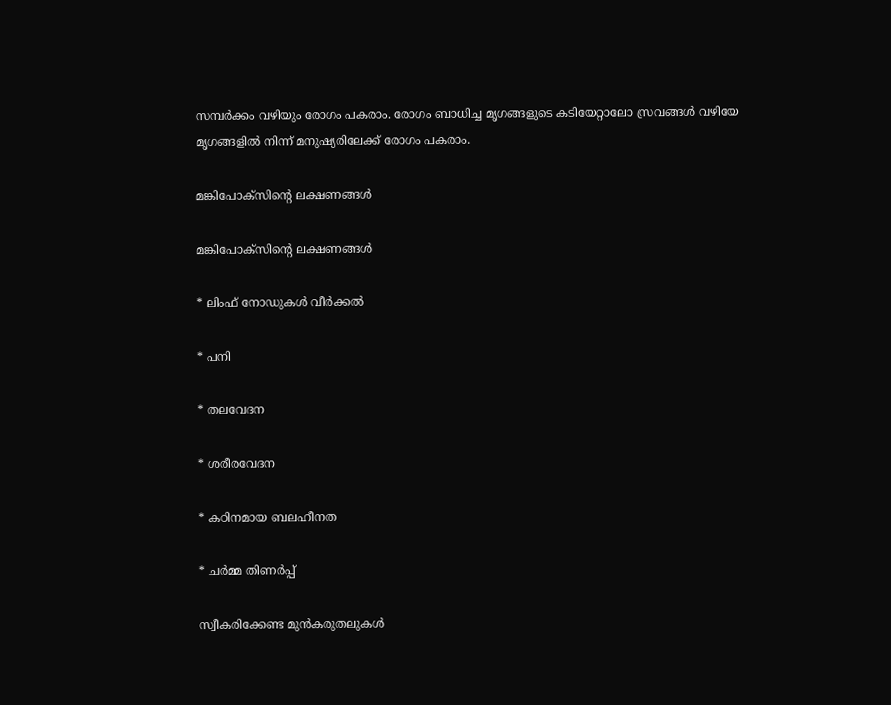സമ്പര്‍ക്കം വഴിയും രോഗം പകരാം. രോഗം ബാധിച്ച മൃഗങ്ങളുടെ കടിയേറ്റാലോ സ്രവങ്ങള്‍ വഴിയേ മൃഗങ്ങളില്‍ നിന്ന് മനുഷ്യരിലേക്ക് രോഗം പകരാം.

മങ്കിപോക്‌സിന്റെ ലക്ഷണങ്ങള്‍

മങ്കിപോക്‌സിന്റെ ലക്ഷണങ്ങള്‍

* ലിംഫ് നോഡുകള്‍ വീര്‍ക്കല്‍

* പനി

* തലവേദന

* ശരീരവേദന

* കഠിനമായ ബലഹീനത

* ചര്‍മ്മ തിണര്‍പ്പ്

സ്വീകരിക്കേണ്ട മുന്‍കരുതലുകള്‍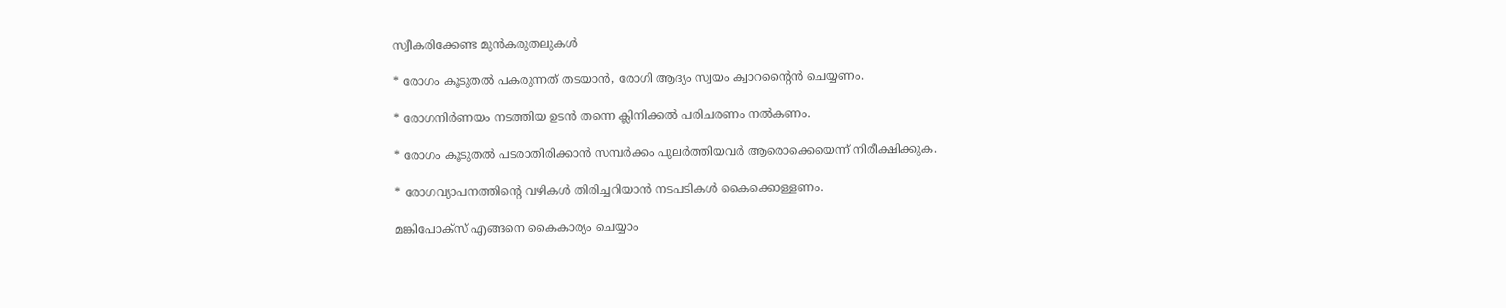സ്വീകരിക്കേണ്ട മുന്‍കരുതലുകള്‍

* രോഗം കൂടുതല്‍ പകരുന്നത് തടയാന്‍, രോഗി ആദ്യം സ്വയം ക്വാറന്റൈന്‍ ചെയ്യണം.

* രോഗനിര്‍ണയം നടത്തിയ ഉടന്‍ തന്നെ ക്ലിനിക്കല്‍ പരിചരണം നല്‍കണം.

* രോഗം കൂടുതല്‍ പടരാതിരിക്കാന്‍ സമ്പര്‍ക്കം പുലര്‍ത്തിയവര്‍ ആരൊക്കെയെന്ന് നിരീക്ഷിക്കുക.

* രോഗവ്യാപനത്തിന്റെ വഴികള്‍ തിരിച്ചറിയാന്‍ നടപടികള്‍ കൈക്കൊള്ളണം.

മങ്കിപോക്‌സ് എങ്ങനെ കൈകാര്യം ചെയ്യാം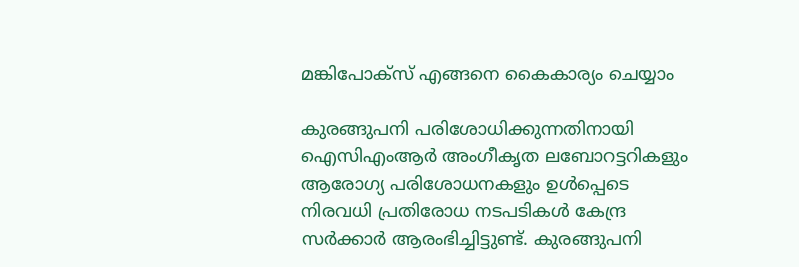മങ്കിപോക്‌സ് എങ്ങനെ കൈകാര്യം ചെയ്യാം

കുരങ്ങുപനി പരിശോധിക്കുന്നതിനായി ഐസിഎംആര്‍ അംഗീകൃത ലബോറട്ടറികളും ആരോഗ്യ പരിശോധനകളും ഉള്‍പ്പെടെ നിരവധി പ്രതിരോധ നടപടികള്‍ കേന്ദ്ര സര്‍ക്കാര്‍ ആരംഭിച്ചിട്ടുണ്ട്. കുരങ്ങുപനി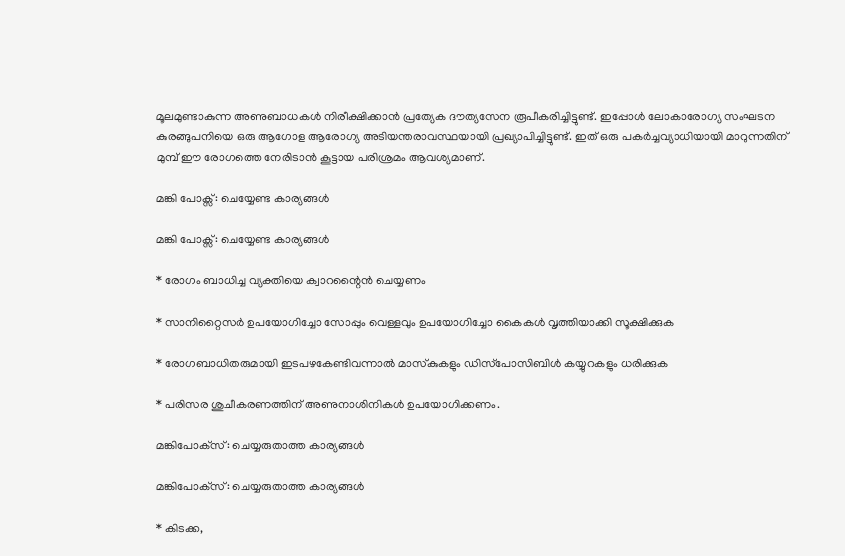മൂലമുണ്ടാകുന്ന അണുബാധകള്‍ നിരീക്ഷിക്കാന്‍ പ്രത്യേക ദൗത്യസേന രൂപീകരിച്ചിട്ടുണ്ട്. ഇപ്പോള്‍ ലോകാരോഗ്യ സംഘടന കുരങ്ങുപനിയെ ഒരു ആഗോള ആരോഗ്യ അടിയന്തരാവസ്ഥയായി പ്രഖ്യാപിച്ചിട്ടുണ്ട്. ഇത് ഒരു പകര്‍ച്ചവ്യാധിയായി മാറുന്നതിന് മുമ്പ് ഈ രോഗത്തെ നേരിടാന്‍ കൂട്ടായ പരിശ്രമം ആവശ്യമാണ്.

മങ്കി പോക്സ്: ചെയ്യേണ്ട കാര്യങ്ങള്‍

മങ്കി പോക്സ്: ചെയ്യേണ്ട കാര്യങ്ങള്‍

* രോഗം ബാധിച്ച വ്യക്തിയെ ക്വാറന്റൈന്‍ ചെയ്യണം

* സാനിറ്റൈസര്‍ ഉപയോഗിച്ചോ സോപ്പും വെള്ളവും ഉപയോഗിച്ചോ കൈകള്‍ വൃത്തിയാക്കി സൂക്ഷിക്കുക

* രോഗബാധിതരുമായി ഇടപഴകേണ്ടിവന്നാല്‍ മാസ്‌കുകളും ഡിസ്‌പോസിബിള്‍ കയ്യുറകളും ധരിക്കുക

* പരിസര ശുചീകരണത്തിന് അണുനാശിനികള്‍ ഉപയോഗിക്കണം.

മങ്കിപോക്‌സ്: ചെയ്യരുതാത്ത കാര്യങ്ങള്‍

മങ്കിപോക്‌സ്: ചെയ്യരുതാത്ത കാര്യങ്ങള്‍

* കിടക്ക,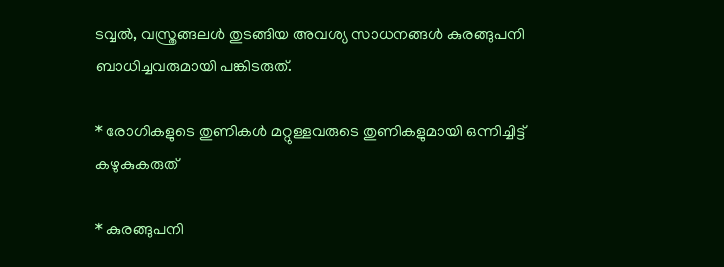ടവ്വല്‍, വസ്ത്രങ്ങലള്‍ തുടങ്ങിയ അവശ്യ സാധനങ്ങള്‍ കുരങ്ങുപനി ബാധിച്ചവരുമായി പങ്കിടരുത്.

* രോഗികളുടെ തുണികള്‍ മറ്റുള്ളവരുടെ തുണികളുമായി ഒന്നിച്ചിട്ട് കഴുകുകരുത്

* കുരങ്ങുപനി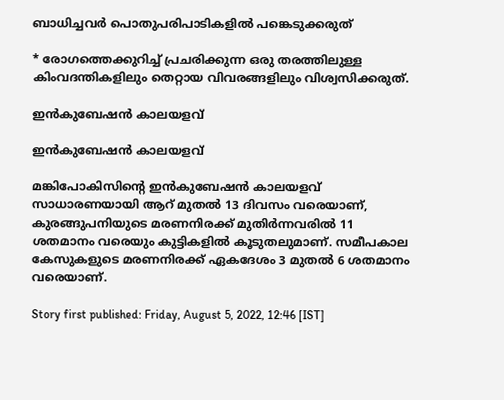ബാധിച്ചവര്‍ പൊതുപരിപാടികളില്‍ പങ്കെടുക്കരുത്

* രോഗത്തെക്കുറിച്ച് പ്രചരിക്കുന്ന ഒരു തരത്തിലുള്ള കിംവദന്തികളിലും തെറ്റായ വിവരങ്ങളിലും വിശ്വസിക്കരുത്.

ഇന്‍കുബേഷന്‍ കാലയളവ്

ഇന്‍കുബേഷന്‍ കാലയളവ്

മങ്കിപോകിസിന്റെ ഇന്‍കുബേഷന്‍ കാലയളവ് സാധാരണയായി ആറ് മുതല്‍ 13 ദിവസം വരെയാണ്, കുരങ്ങുപനിയുടെ മരണനിരക്ക് മുതിര്‍ന്നവരില്‍ 11 ശതമാനം വരെയും കുട്ടികളില്‍ കൂടുതലുമാണ്. സമീപകാല കേസുകളുടെ മരണനിരക്ക് ഏകദേശം 3 മുതല്‍ 6 ശതമാനം വരെയാണ്.

Story first published: Friday, August 5, 2022, 12:46 [IST]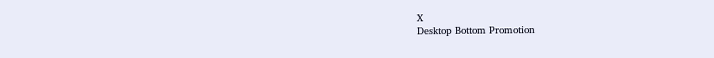X
Desktop Bottom Promotion